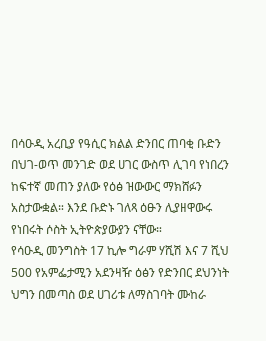በሳዑዲ አረቢያ የዓሲር ክልል ድንበር ጠባቂ ቡድን በህገ-ወጥ መንገድ ወደ ሀገር ውስጥ ሊገባ የነበረን ከፍተኛ መጠን ያለው የዕፅ ዝውውር ማክሸፉን አስታውቋል። እንደ ቡድኑ ገለጻ ዕፁን ሊያዘዋውሩ የነበሩት ሶስት ኢትዮጵያውያን ናቸው።
የሳዑዲ መንግስት 17 ኪሎ ግራም ሃሺሽ እና 7 ሺህ 500 የአምፌታሚን አደንዛዥ ዕፅን የድንበር ደህንነት ህግን በመጣስ ወደ ሀገሪቱ ለማስገባት ሙከራ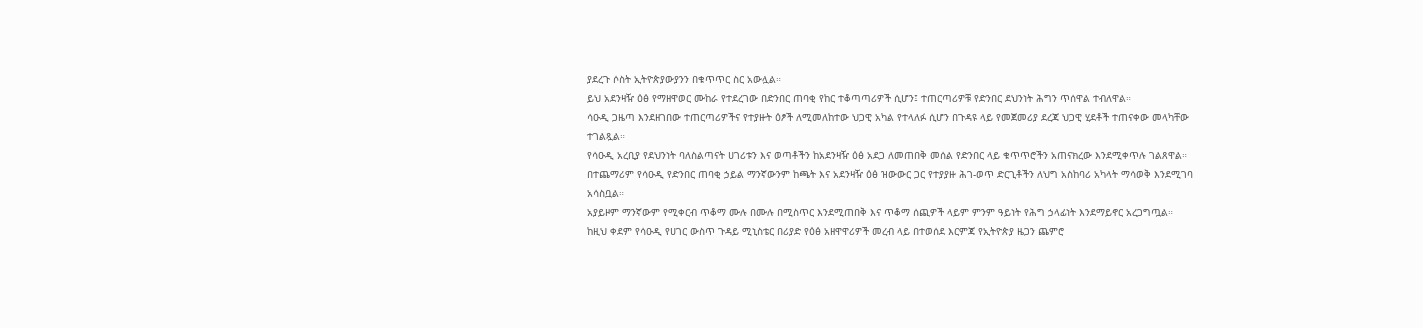ያደረጉ ሶስት ኢትዮጵያውያንን በቁጥጥር ስር አውሏል።
ይህ አደንዛዥ ዕፅ የማዘዋወር ሙከራ የተደረገው በድንበር ጠባቂ የከር ተቆጣጣሪዎች ሲሆን፤ ተጠርጣሪዎቹ የድንበር ደህንነት ሕግን ጥሰዋል ተብለዋል።
ሳዑዲ ጋዜጣ እንደዘገበው ተጠርጣሪዎችና የተያዙት ዕፆች ለሚመለከተው ህጋዊ አካል የተላለፉ ሲሆን በጉዳዩ ላይ የመጀመሪያ ደረጃ ህጋዊ ሂደቶች ተጠናቀው መላካቸው ተገልጿል።
የሳዑዲ አረቢያ የደህንነት ባለስልጣናት ሀገሪቱን እና ወጣቶችን ከአደንዛዥ ዕፅ አደጋ ለመጠበቅ መሰል የድንበር ላይ ቁጥጥሮችን አጠናክረው እንደሚቀጥሉ ገልጸዋል።
በተጨማሪም የሳዑዲ የድንበር ጠባቂ ኃይል ማንኛውንም ከጫት እና አደንዛዥ ዕፅ ዝውውር ጋር የተያያዙ ሕገ-ወጥ ድርጊቶችን ለህግ አስከባሪ አካላት ማሳወቅ እንደሚገባ አሳስቧል።
አያይዞም ማንኛውም የሚቀርብ ጥቆማ ሙሉ በሙሉ በሚስጥር እንደሚጠበቅ እና ጥቆማ ሰጪዎች ላይም ምንም ዓይነት የሕግ ኃላፊነት እንደማይኖር አረጋግጧል።
ከዚህ ቀደም የሳዑዲ የሀገር ውስጥ ጉዳይ ሚኒስቴር በሪያድ የዕፅ አዘዋዋሪዎች መረብ ላይ በተወሰደ እርምጃ የኢትዮጵያ ዜጋን ጨምሮ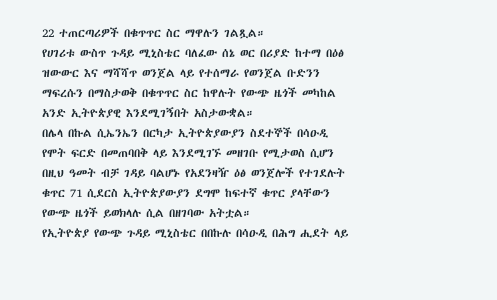22 ተጠርጣሪዎች በቁጥጥር ስር ማዋሉን ገልጿል።
የሀገሪቱ ውስጥ ጉዳይ ሚኒስቴር ባለፈው ሰኔ ወር በሪያድ ከተማ በዕፅ ዝውውር እና ማሻሻጥ ወንጀል ላይ የተሰማራ የወንጀል ቡድንን ማፍረሱን በማስታወቅ በቁጥጥር ስር ከዋሉት የውጭ ዜጎች መካከል አንድ ኢትዮጵያዊ እንደሚገኝበት አስታውቋል።
በሌላ በኩል ሲኤንኤን በርካታ ኢትዮጵያውያን ስደተኞች በሳዑዲ የሞት ፍርድ በመጠባበቅ ላይ እንደሚገኙ መዘገቡ የሚታወስ ሲሆን በዚህ ዓመት ብቻ ገዳይ ባልሆኑ የአደንዛዥ ዕፅ ወንጀሎች የተገደሉት ቁጥር 71 ሲደርስ ኢትዮጵያውያን ደግሞ ከፍተኛ ቁጥር ያላቸውን የውጭ ዜጎች ይወክላሉ ሲል በዘገባው አትቷል።
የኢትዮጵያ የውጭ ጉዳይ ሚኒስቴር በበኩሉ በሳዑዲ በሕግ ሒደት ላይ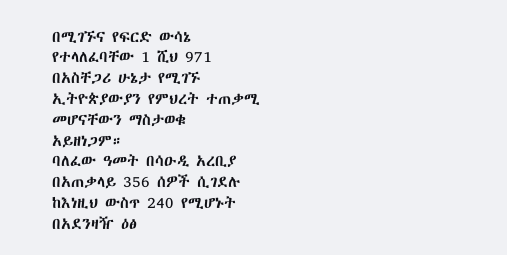በሚገኙና የፍርድ ውሳኔ የተላለፈባቸው 1 ሺህ 971 በአስቸጋሪ ሁኔታ የሚገኙ ኢትዮጵያውያን የምህረት ተጠቃሚ መሆናቸውን ማስታወቁ አይዘነጋም።
ባለፈው ዓመት በሳዑዲ አረቢያ በአጠቃላይ 356 ሰዎች ሲገደሉ ከእነዚህ ውስጥ 240 የሚሆኑት በአደንዛዥ ዕፅ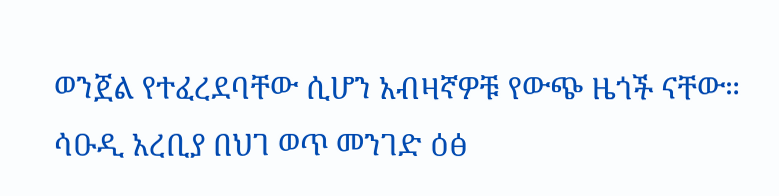ወንጀል የተፈረደባቸው ሲሆን አብዛኛዎቹ የውጭ ዜጎች ናቸው።
ሳዑዲ አረቢያ በህገ ወጥ መንገድ ዕፅ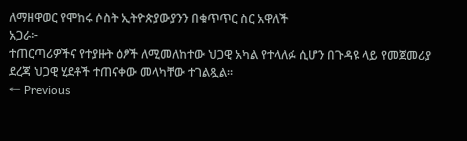ለማዘዋወር የሞከሩ ሶስት ኢትዮጵያውያንን በቁጥጥር ስር አዋለች
አጋራ፦
ተጠርጣሪዎችና የተያዙት ዕፆች ለሚመለከተው ህጋዊ አካል የተላለፉ ሲሆን በጉዳዩ ላይ የመጀመሪያ ደረጃ ህጋዊ ሂደቶች ተጠናቀው መላካቸው ተገልጿል።
← Previous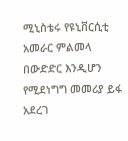ሚኒስቴሩ የዩኒቨርሲቲ አመራር ምልመላ በውድድር እንዲሆን የሚደነግግ መመሪያ ይፋ አደረገ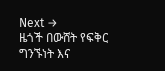Next →
ዜጎች በውሸት የፍቅር ግንኙነት እና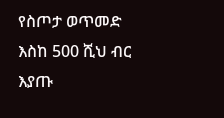የስጦታ ወጥመድ እስከ 500 ሺህ ብር እያጡ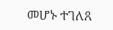መሆኑ ተገለጸ